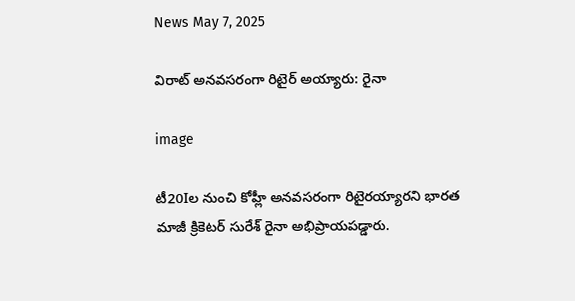News May 7, 2025

విరాట్ అనవసరంగా రిటైర్ అయ్యారు: రైనా

image

టీ20Iల నుంచి కోహ్లీ అనవసరంగా రిటైరయ్యారని భారత మాజీ క్రికెటర్ సురేశ్ రైనా అభిప్రాయపడ్డారు.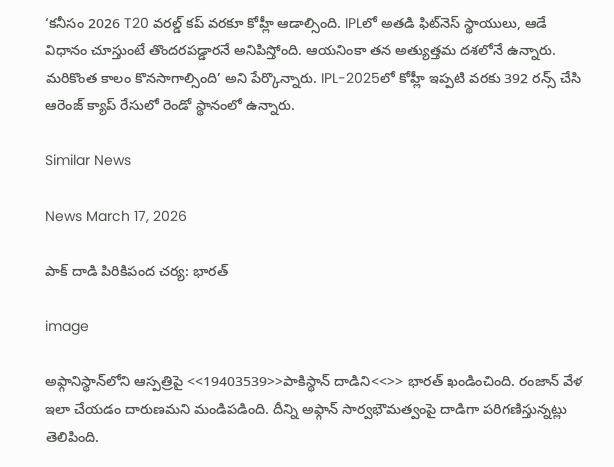‘కనీసం 2026 T20 వరల్డ్ కప్ వరకూ కోహ్లీ ఆడాల్సింది. IPLలో అతడి ఫిట్‌నెస్ స్థాయులు, ఆడే విధానం చూస్తుంటే తొందరపడ్డారనే అనిపిస్తోంది. ఆయనింకా తన అత్యుత్తమ దశలోనే ఉన్నారు. మరికొంత కాలం కొనసాగాల్సింది’ అని పేర్కొన్నారు. IPL-2025లో కోహ్లీ ఇప్పటి వరకు 392 రన్స్‌ చేసి ఆరెంజ్ క్యాప్ రేసులో రెండో స్థానంలో ఉన్నారు.

Similar News

News March 17, 2026

పాక్ దాడి పిరికిపంద చర్య: భారత్

image

అఫ్గానిస్థాన్‌లోని ఆస్పత్రిపై <<19403539>>పాకిస్థాన్ దాడిని<<>> భారత్ ఖండించింది. రంజాన్ వేళ ఇలా చేయడం దారుణమని మండిపడింది. దీన్ని అఫ్గాన్ సార్వభౌమత్వంపై దాడిగా పరిగణిస్తున్నట్లు తెలిపింది.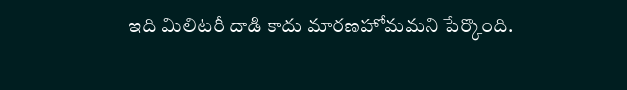ఇది మిలిటరీ దాడి కాదు మారణహోమమని పేర్కొంది.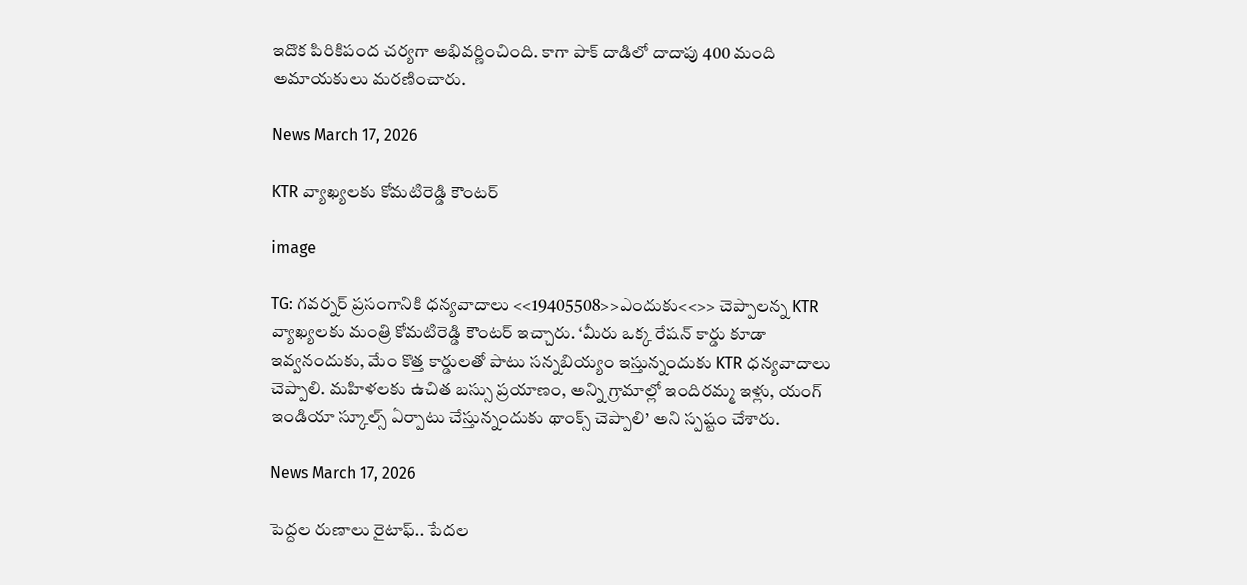ఇదొక పిరికిపంద చర్యగా అభివర్ణించింది. కాగా పాక్ దాడిలో దాదాపు 400 మంది అమాయకులు మరణించారు.

News March 17, 2026

KTR వ్యాఖ్యలకు కోమటిరెడ్డి కౌంటర్

image

TG: గవర్నర్ ప్రసంగానికి ధన్యవాదాలు <<19405508>>ఎందుకు<<>> చెప్పాలన్న KTR వ్యాఖ్యలకు మంత్రి కోమటిరెడ్డి కౌంటర్ ఇచ్చారు. ‘మీరు ఒక్క రేషన్ కార్డు కూడా ఇవ్వనందుకు, మేం కొత్త కార్డులతో పాటు సన్నబియ్యం ఇస్తున్నందుకు KTR ధన్యవాదాలు చెప్పాలి. మహిళలకు ఉచిత బస్సు ప్రయాణం, అన్ని గ్రామాల్లో ఇందిరమ్మ ఇళ్లు, యంగ్ ఇండియా స్కూల్స్ ఏర్పాటు చేస్తున్నందుకు థాంక్స్ చెప్పాలి’ అని స్పష్టం చేశారు.

News March 17, 2026

పెద్దల రుణాలు రైటాఫ్.. పేదల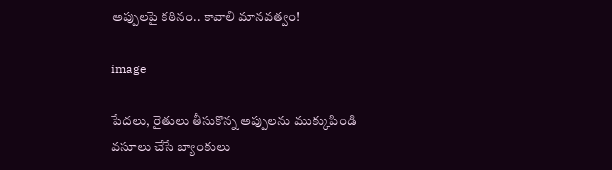అప్పులపై కఠినం.. కావాలి మానవత్వం!

image

పేదలు, రైతులు తీసుకొన్న అప్పులను ముక్కుపిండి వసూలు చేసే బ్యాంకులు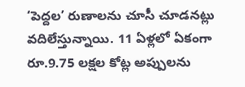‘పెద్దల’ రుణాలను చూసీ చూడనట్లు వదిలేస్తున్నాయి. 11 ఏళ్లలో ఏకంగా రూ.9.75 లక్షల కోట్ల అప్పులను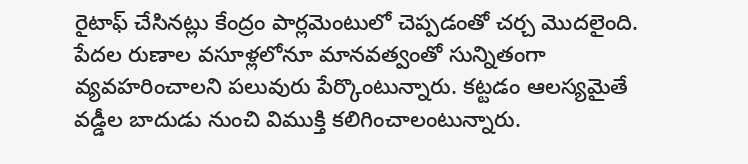రైటాఫ్ చేసినట్లు కేంద్రం పార్లమెంటులో చెప్పడంతో చర్చ మొదలైంది. పేదల రుణాల వసూళ్లలోనూ మానవత్వంతో సున్నితంగా వ్యవహరించాలని పలువురు పేర్కొంటున్నారు. కట్టడం ఆలస్యమైతే వడ్డీల బాదుడు నుంచి విముక్తి కలిగించాలంటున్నారు.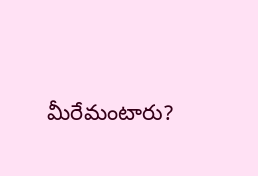మీరేమంటారు?